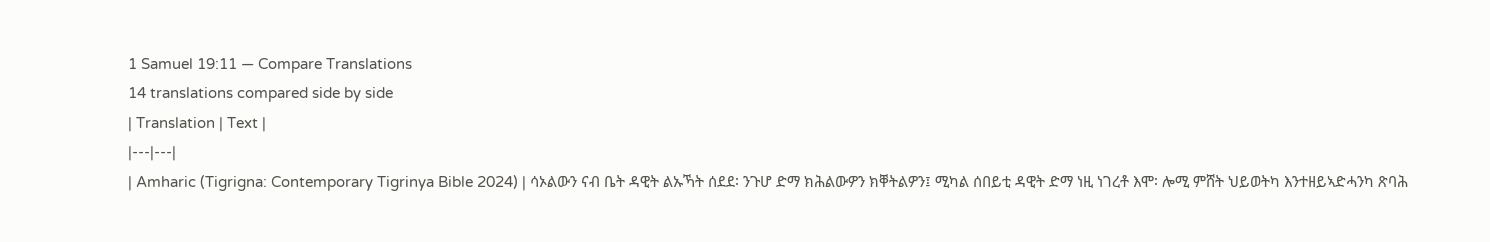1 Samuel 19:11 — Compare Translations
14 translations compared side by side
| Translation | Text |
|---|---|
| Amharic (Tigrigna: Contemporary Tigrinya Bible 2024) | ሳኦልውን ናብ ቤት ዳዊት ልኡኻት ሰደደ፡ ንጉሆ ድማ ክሕልውዎን ክቐትልዎን፤ ሚካል ሰበይቲ ዳዊት ድማ ነዚ ነገረቶ እሞ፡ ሎሚ ምሸት ህይወትካ እንተዘይኣድሓንካ ጽባሕ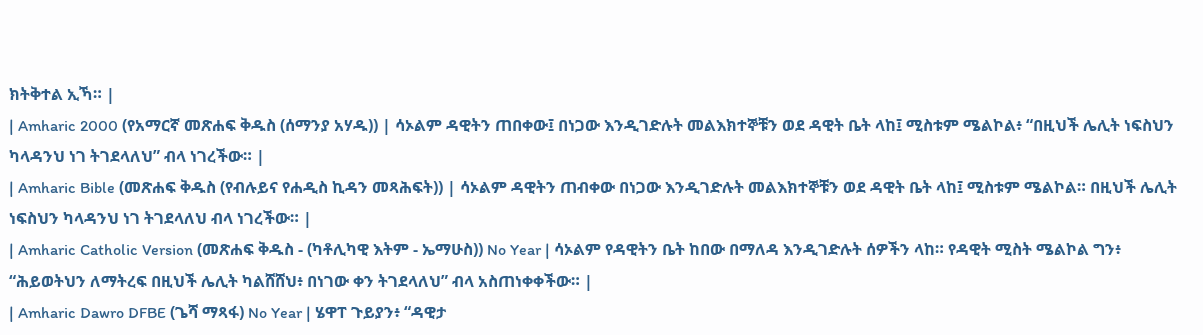ክትቅተል ኢኻ። |
| Amharic 2000 (የአማርኛ መጽሐፍ ቅዱስ (ሰማንያ አሃዱ)) | ሳኦልም ዳዊትን ጠበቀው፤ በነጋው እንዲገድሉት መልእክተኞቹን ወደ ዳዊት ቤት ላከ፤ ሚስቱም ሜልኮል፥ “በዚህች ሌሊት ነፍስህን ካላዳንህ ነገ ትገደላለህ” ብላ ነገረችው። |
| Amharic Bible (መጽሐፍ ቅዱስ (የብሉይና የሐዲስ ኪዳን መጻሕፍት)) | ሳኦልም ዳዊትን ጠብቀው በነጋው እንዲገድሉት መልእክተኞቹን ወደ ዳዊት ቤት ላከ፤ ሚስቱም ሜልኮል። በዚህች ሌሊት ነፍስህን ካላዳንህ ነገ ትገደላለህ ብላ ነገረችው። |
| Amharic Catholic Version (መጽሐፍ ቅዱስ - (ካቶሊካዊ እትም - ኤማሁስ)) No Year | ሳኦልም የዳዊትን ቤት ከበው በማለዳ እንዲገድሉት ሰዎችን ላከ። የዳዊት ሚስት ሜልኮል ግን፥ “ሕይወትህን ለማትረፍ በዚህች ሌሊት ካልሸሸህ፥ በነገው ቀን ትገደላለህ” ብላ አስጠነቀቀችው። |
| Amharic Dawro DFBE (ጌሻ ማጻፋ) No Year | ሄዋፐ ጉይያን፥ “ዳዊታ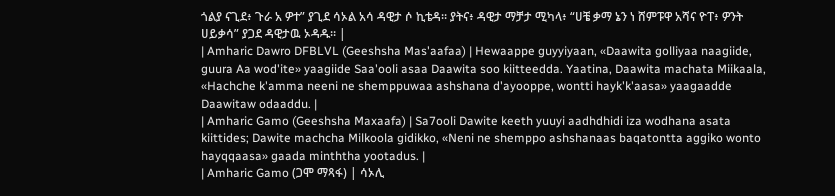ጎልያ ናጊደ፥ ጉራ አ ዎተ” ያጊደ ሳኦል አሳ ዳዊታ ሶ ኪቴዳ። ያትና፥ ዳዊታ ማቻታ ሚካላ፥ “ሀቼ ቃማ ኔን ነ ሸምፑዋ አሻና ዮፐ፥ ዎንት ሀይቃሳ” ያጋደ ዳዊታዉ ኦዳዱ። |
| Amharic Dawro DFBLVL (Geeshsha Mas'aafaa) | Hewaappe guyyiyaan, «Daawita golliyaa naagiide, guura Aa wod'ite» yaagiide Saa'ooli asaa Daawita soo kiitteedda. Yaatina, Daawita machata Miikaala, «Hachche k'amma neeni ne shemppuwaa ashshana d'ayooppe, wontti hayk'k'aasa» yaagaadde Daawitaw odaaddu. |
| Amharic Gamo (Geeshsha Maxaafa) | Sa7ooli Dawite keeth yuuyi aadhdhidi iza wodhana asata kiittides; Dawite machcha Milkoola gidikko, «Neni ne shemppo ashshanaas baqatontta aggiko wonto hayqqaasa» gaada minththa yootadus. |
| Amharic Gamo (ጋሞ ማጻፋ) | ሳኦሊ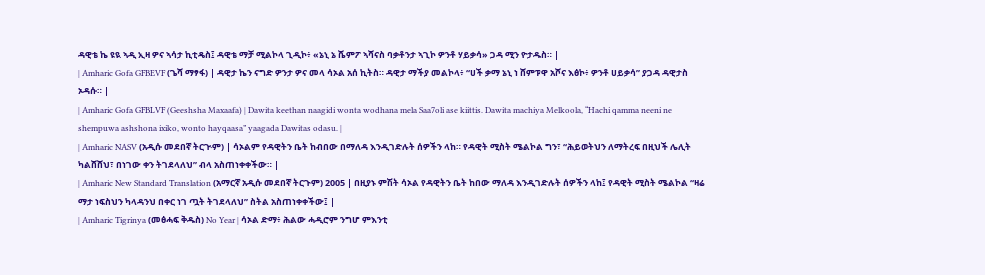ዳዊቴ ኬ ዩዪ ኣዲ ኢዛ ዎና ኣሳታ ኪቲዴስ፤ ዳዊቴ ማቻ ሚልኮላ ጊዲኮ፥ «ኔኒ ኔ ሼምፖ ኣሻናስ ባቃቶንታ ኣጊኮ ዎንቶ ሃይቃሳ» ጋዳ ሚን ዮታዱስ። |
| Amharic Gofa GFBEVF (ጌሻ ማፃፋ) | ዳዊታ ኬን ናግድ ዎንታ ዎና መላ ሳኦል አሰ ኪትስ። ዳዊታ ማችያ መልኮላ፥ “ሀች ቃማ ኔኒ ነ ሸምፑዋ አሾና እፅኮ፥ ዎንቶ ሀይቃሳ” ያጋዳ ዳዊታስ ኦዳሱ። |
| Amharic Gofa GFBLVF (Geeshsha Maxaafa) | Dawita keethan naagidi wonta wodhana mela Saa7oli ase kiittis. Dawita machiya Melkoola, “Hachi qamma neeni ne shempuwa ashshona ixiko, wonto hayqaasa” yaagada Dawitas odasu. |
| Amharic NASV (አዲሱ መደበኛ ትርጒም) | ሳኦልም የዳዊትን ቤት ከብበው በማለዳ እንዲገድሉት ሰዎችን ላከ። የዳዊት ሚስት ሜልኮል ግን፣ “ሕይወትህን ለማትረፍ በዚህች ሌሊት ካልሸሸህ፣ በነገው ቀን ትገደላለህ” ብላ አስጠነቀቀችው። |
| Amharic New Standard Translation (አማርኛ አዲሱ መደበኛ ትርጉም) 2005 | በዚያኑ ምሽት ሳኦል የዳዊትን ቤት ከበው ማለዳ እንዲገድሉት ሰዎችን ላከ፤ የዳዊት ሚስት ሜልኮል “ዛሬ ማታ ነፍስህን ካላዳንህ በቀር ነገ ጧት ትገደላለህ” ስትል አስጠነቀቀችው፤ |
| Amharic Tigrinya (መፅሓፍ ቅዱስ) No Year | ሳኦል ድማ፥ ሕልው ሓዲሮም ንግሆ ምእንቲ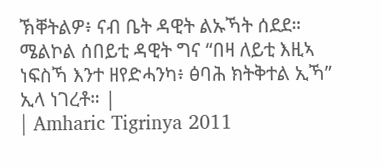ኽቐትልዎ፥ ናብ ቤት ዳዊት ልኡኻት ሰደደ። ሜልኮል ሰበይቲ ዳዊት ግና “በዛ ለይቲ እዚኣ ነፍስኻ እንተ ዘየድሓንካ፥ ፅባሕ ክትቅተል ኢኻ” ኢላ ነገረቶ። |
| Amharic Tigrinya 2011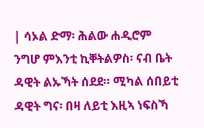| ሳኦል ድማ፡ ሕልው ሐዲሮም ንግሆ ምእንቲ ኪቐትልዎስ፡ ናብ ቤት ዳዊት ልኡኻት ሰደደ። ሚካል ሰበይቲ ዳዊት ግና፡ በዛ ለይቲ እዚኣ ነፍስኻ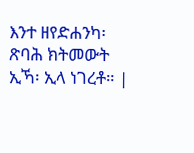እንተ ዘየድሐንካ፡ ጽባሕ ክትመውት ኢኻ፡ ኢላ ነገረቶ። |